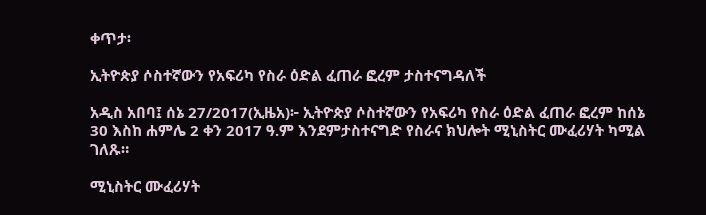ቀጥታ፡

ኢትዮጵያ ሶስተኛውን የአፍሪካ የስራ ዕድል ፈጠራ ፎረም ታስተናግዳለች

አዲስ አበባ፤ ሰኔ 27/2017(ኢዜአ)፦ ኢትዮጵያ ሶስተኛውን የአፍሪካ የስራ ዕድል ፈጠራ ፎረም ከሰኔ 30 እስከ ሐምሌ 2 ቀን 2017 ዓ.ም እንደምታስተናግድ የስራና ክህሎት ሚኒስትር ሙፈሪሃት ካሚል ገለጹ።

ሚኒስትር ሙፈሪሃት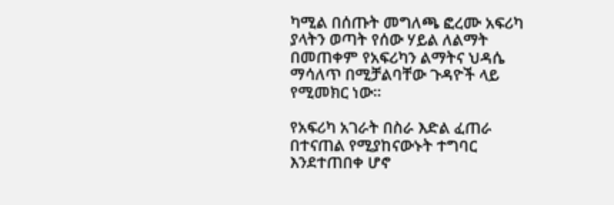ካሚል በሰጡት መግለጫ ፎረሙ አፍሪካ ያላትን ወጣት የሰው ሃይል ለልማት በመጠቀም የአፍሪካን ልማትና ህዳሴ ማሳለጥ በሚቻልባቸው ጉዳዮች ላይ የሚመክር ነው።

የአፍሪካ አገራት በስራ እድል ፈጠራ በተናጠል የሚያከናውኑት ተግባር እንደተጠበቀ ሆኖ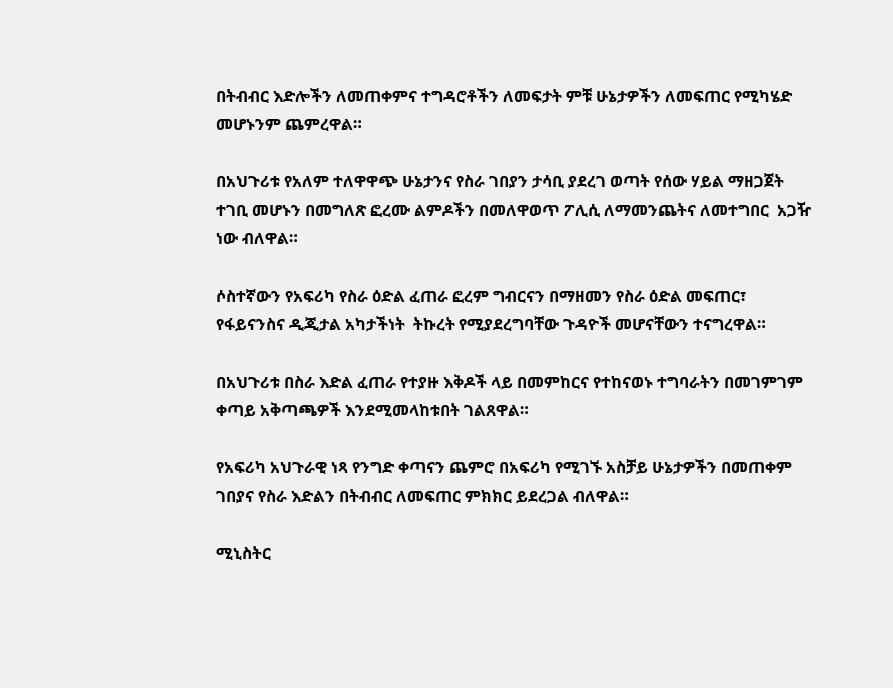በትብብር እድሎችን ለመጠቀምና ተግዳሮቶችን ለመፍታት ምቹ ሁኔታዎችን ለመፍጠር የሚካሄድ መሆኑንም ጨምረዋል።

በአህጉሪቱ የአለም ተለዋዋጭ ሁኔታንና የስራ ገበያን ታሳቢ ያደረገ ወጣት የሰው ሃይል ማዘጋጀት ተገቢ መሆኑን በመግለጽ ፎረሙ ልምዶችን በመለዋወጥ ፖሊሲ ለማመንጨትና ለመተግበር  አጋዥ ነው ብለዋል።

ሶስተኛውን የአፍሪካ የስራ ዕድል ፈጠራ ፎረም ግብርናን በማዘመን የስራ ዕድል መፍጠር፣ የፋይናንስና ዲጂታል አካታችነት  ትኩረት የሚያደረግባቸው ጉዳዮች መሆናቸውን ተናግረዋል።

በአህጉሪቱ በስራ እድል ፈጠራ የተያዙ እቅዶች ላይ በመምከርና የተከናወኑ ተግባራትን በመገምገም ቀጣይ አቅጣጫዎች እንደሚመላከቱበት ገልጸዋል።

የአፍሪካ አህጉራዊ ነጻ የንግድ ቀጣናን ጨምሮ በአፍሪካ የሚገኙ አስቻይ ሁኔታዎችን በመጠቀም ገበያና የስራ እድልን በትብብር ለመፍጠር ምክክር ይደረጋል ብለዋል።

ሚኒስትር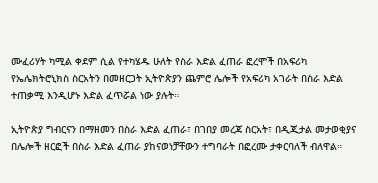ሙፈሪሃት ካሚል ቀደም ሲል የተካሄዱ ሁለት የስራ እድል ፈጠራ ፎረሞች በአፍሪካ የኤሌክትሮኒክስ ስርአትን በመዘርጋት ኢትዮጵያን ጨምሮ ሌሎች የአፍሪካ አገራት በስራ እድል ተጠቃሚ እንዲሆኑ እድል ፈጥሯል ነው ያሉት።

ኢትዮጵያ ግብርናን በማዘመን በስራ እድል ፈጠራ፣ በገበያ መረጃ ስርአት፣ በዲጂታል መታወቂያና በሌሎች ዘርፎች በስራ እድል ፈጠራ ያከናወነቻቸውን ተግባራት በፎረሙ ታቀርባለች ብለዋል።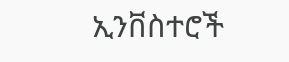ኢንቨስተሮች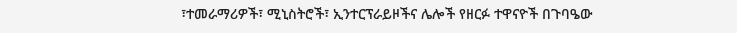፣ተመራማሪዎች፣ ሚኒስትሮች፣ ኢንተርፕራይዞችና ሌሎች የዘርፉ ተዋናዮች በጉባዔው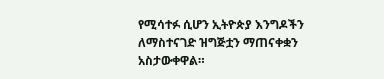የሚሳተፉ ሲሆን ኢትዮጵያ እንግዶችን ለማስተናገድ ዝግጅቷን ማጠናቀቋን አስታውቀዋል።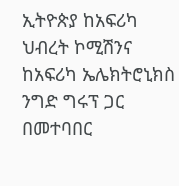ኢትዮጵያ ከአፍሪካ ህብረት ኮሚሽንና ከአፍሪካ ኤሌክትሮኒክስ ንግድ ግሩፕ ጋር በመተባበር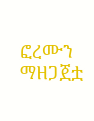ፎረሙን ማዘጋጀቷ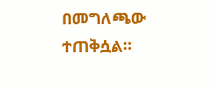በመግለጫው ተጠቅሷል።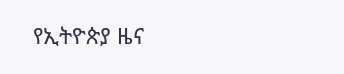የኢትዮጵያ ዜና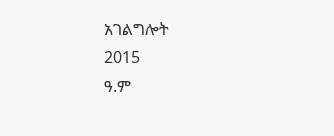አገልግሎት
2015
ዓ.ም